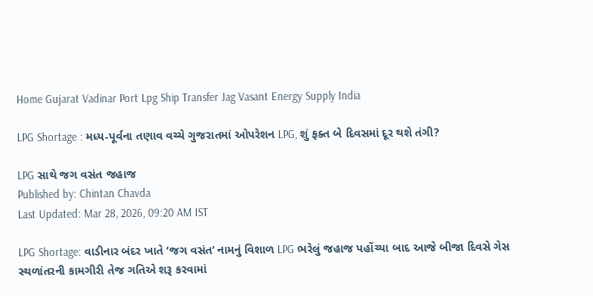Home Gujarat Vadinar Port Lpg Ship Transfer Jag Vasant Energy Supply India

LPG Shortage : મધ્ય-પૂર્વના તણાવ વચ્ચે ગુજરાતમાં ઓપરેશન LPG, શું ફક્ત બે દિવસમાં દૂર થશે તંગી?

LPG સાથે જગ વસંત જહાજ
Published by: Chintan Chavda
Last Updated: Mar 28, 2026, 09:20 AM IST

LPG Shortage: વાડીનાર બંદર ખાતે ‘જગ વસંત’ નામનું વિશાળ LPG ભરેલું જહાજ પહોંચ્યા બાદ આજે બીજા દિવસે ગેસ સ્થળાંતરની કામગીરી તેજ ગતિએ શરૂ કરવામાં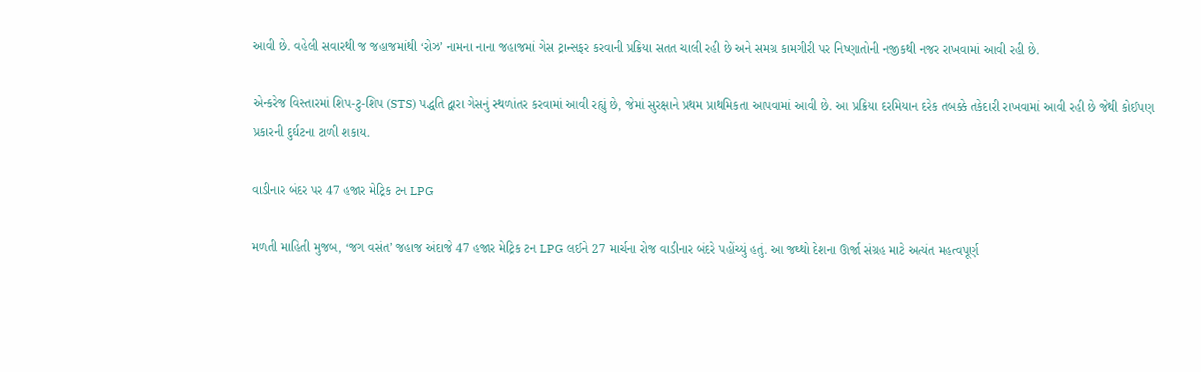આવી છે. વહેલી સવારથી જ જહાજમાંથી ‘રોઝ’ નામના નાના જહાજમાં ગેસ ટ્રાન્સફર કરવાની પ્રક્રિયા સતત ચાલી રહી છે અને સમગ્ર કામગીરી પર નિષ્ણાતોની નજીકથી નજર રાખવામાં આવી રહી છે.

એન્કરેજ વિસ્તારમાં શિપ-ટુ-શિપ (STS) પદ્ધતિ દ્વારા ગેસનું સ્થળાંતર કરવામાં આવી રહ્યું છે, જેમાં સુરક્ષાને પ્રથમ પ્રાથમિકતા આપવામાં આવી છે. આ પ્રક્રિયા દરમિયાન દરેક તબક્કે તકેદારી રાખવામાં આવી રહી છે જેથી કોઈપણ પ્રકારની દુર્ઘટના ટાળી શકાય.

વાડીનાર બંદર પર 47 હજાર મેટ્રિક ટન LPG

મળતી માહિતી મુજબ, ‘જગ વસંત’ જહાજ અંદાજે 47 હજાર મેટ્રિક ટન LPG લઈને 27 માર્ચના રોજ વાડીનાર બંદરે પહોંચ્યું હતું. આ જથ્થો દેશના ઊર્જા સંગ્રહ માટે અત્યંત મહત્વપૂર્ણ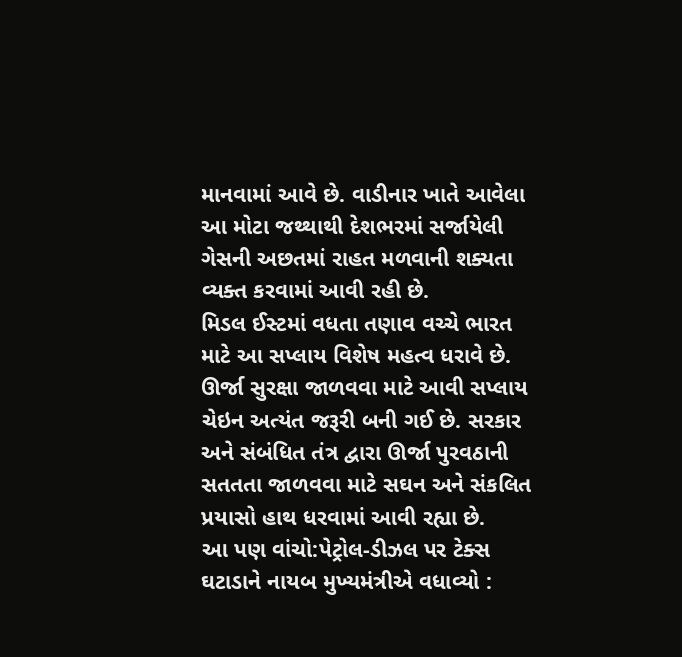માનવામાં આવે છે. વાડીનાર ખાતે આવેલા આ મોટા જથ્થાથી દેશભરમાં સર્જાયેલી ગેસની અછતમાં રાહત મળવાની શક્યતા વ્યક્ત કરવામાં આવી રહી છે.
મિડલ ઈસ્ટમાં વધતા તણાવ વચ્ચે ભારત માટે આ સપ્લાય વિશેષ મહત્વ ધરાવે છે. ઊર્જા સુરક્ષા જાળવવા માટે આવી સપ્લાય ચેઇન અત્યંત જરૂરી બની ગઈ છે. સરકાર અને સંબંધિત તંત્ર દ્વારા ઊર્જા પુરવઠાની સતતતા જાળવવા માટે સઘન અને સંકલિત પ્રયાસો હાથ ધરવામાં આવી રહ્યા છે.
આ પણ વાંચો:પેટ્રોલ-ડીઝલ પર ટેક્સ ઘટાડાને નાયબ મુખ્યમંત્રીએ વધાવ્યો :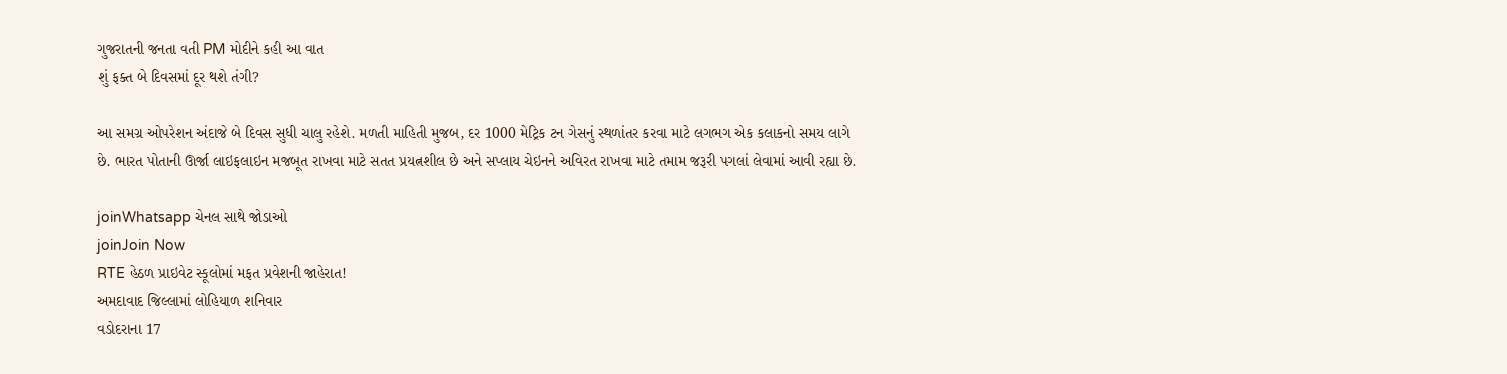ગુજરાતની જનતા વતી PM મોદીને કહી આ વાત
શું ફક્ત બે દિવસમાં દૂર થશે તંગી?

આ સમગ્ર ઓપરેશન અંદાજે બે દિવસ સુધી ચાલુ રહેશે. મળતી માહિતી મુજબ, દર 1000 મેટ્રિક ટન ગેસનું સ્થળાંતર કરવા માટે લગભગ એક કલાકનો સમય લાગે છે. ભારત પોતાની ઊર્જા લાઇફલાઇન મજબૂત રાખવા માટે સતત પ્રયત્નશીલ છે અને સપ્લાય ચેઇનને અવિરત રાખવા માટે તમામ જરૂરી પગલાં લેવામાં આવી રહ્યા છે.

joinWhatsapp ચેનલ સાથે જોડાઓ
joinJoin Now
RTE હેઠળ પ્રાઇવેટ સ્કૂલોમાં મફત પ્રવેશની જાહેરાત!
અમદાવાદ જિલ્લામાં લોહિયાળ શનિવાર
વડોદરાના 17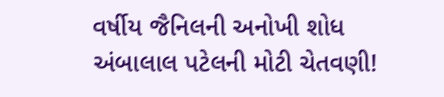વર્ષીય જૈનિલની અનોખી શોધ
અંબાલાલ પટેલની મોટી ચેતવણી!